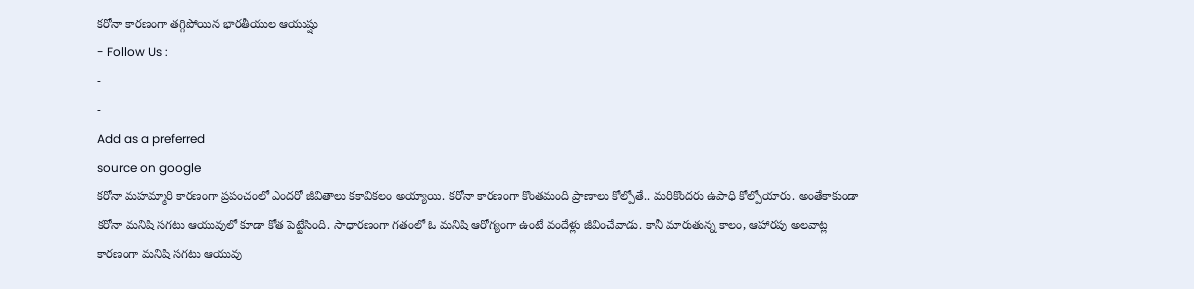కరోనా కారణంగా తగ్గిపోయిన భారతీయుల ఆయుష్షు
- Follow Us :
-
-
Add as a preferred
source on google
కరోనా మహమ్మారి కారణంగా ప్రపంచంలో ఎందరో జీవితాలు కకావికలం అయ్యాయి. కరోనా కారణంగా కొంతమంది ప్రాణాలు కోల్పోతే.. మరికొందరు ఉపాధి కోల్పోయారు. అంతేకాకుండా కరోనా మనిషి సగటు ఆయువులో కూడా కోత పెట్టేసింది. సాధారణంగా గతంలో ఓ మనిషి ఆరోగ్యంగా ఉంటే వందేళ్లు జీవించేవాడు. కానీ మారుతున్న కాలం, ఆహారపు అలవాట్ల కారణంగా మనిషి సగటు ఆయువు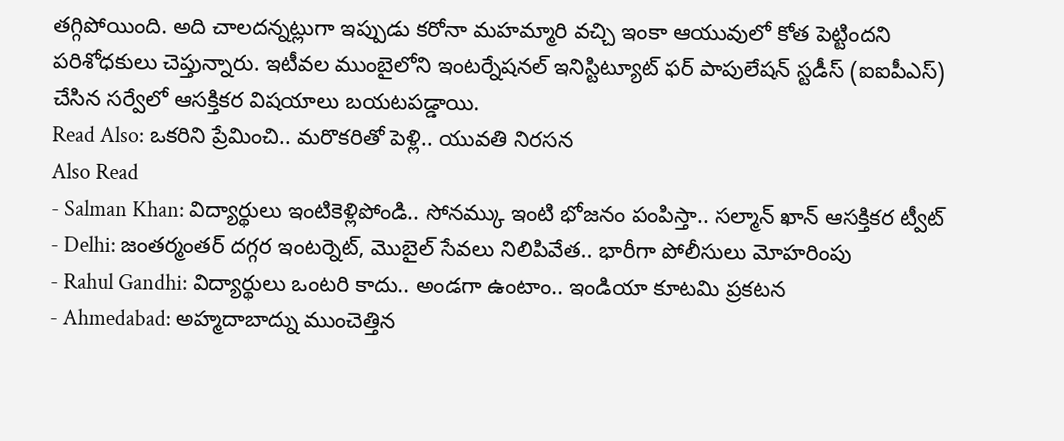తగ్గిపోయింది. అది చాలదన్నట్లుగా ఇప్పుడు కరోనా మహమ్మారి వచ్చి ఇంకా ఆయువులో కోత పెట్టిందని పరిశోధకులు చెప్తున్నారు. ఇటీవల ముంబైలోని ఇంటర్నేషనల్ ఇనిస్టిట్యూట్ ఫర్ పాపులేషన్ స్టడీస్ (ఐఐపీఎస్) చేసిన సర్వేలో ఆసక్తికర విషయాలు బయటపడ్డాయి.
Read Also: ఒకరిని ప్రేమించి.. మరొకరితో పెళ్లి.. యువతి నిరసన
Also Read
- Salman Khan: విద్యార్థులు ఇంటికెళ్లిపోండి.. సోనమ్కు ఇంటి భోజనం పంపిస్తా.. సల్మాన్ ఖాన్ ఆసక్తికర ట్వీట్
- Delhi: జంతర్మంతర్ దగ్గర ఇంటర్నెట్, మొబైల్ సేవలు నిలిపివేత.. భారీగా పోలీసులు మోహరింపు
- Rahul Gandhi: విద్యార్థులు ఒంటరి కాదు.. అండగా ఉంటాం.. ఇండియా కూటమి ప్రకటన
- Ahmedabad: అహ్మదాబాద్ను ముంచెత్తిన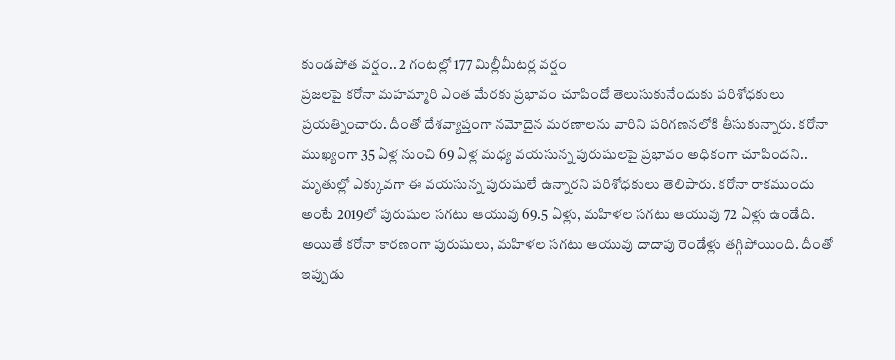కుండపోత వర్షం.. 2 గంటల్లో 177 మిల్లీమీటర్ల వర్షం
ప్రజలపై కరోనా మహమ్మారి ఎంత మేరకు ప్రభావం చూపిందో తెలుసుకునేందుకు పరిశోధకులు ప్రయత్నించారు. దీంతో దేశవ్యాప్తంగా నమోదైన మరణాలను వారిని పరిగణనలోకి తీసుకున్నారు. కరోనా ముఖ్యంగా 35 ఏళ్ల నుంచి 69 ఏళ్ల మధ్య వయసున్న పురుషులపై ప్రభావం అధికంగా చూపిందని.. మృతుల్లో ఎక్కువగా ఈ వయసున్న పురుషులే ఉన్నారని పరిశోధకులు తెలిపారు. కరోనా రాకముందు అంటే 2019లో పురుషుల సగటు ఆయువు 69.5 ఏళ్లు, మహిళల సగటు ఆయువు 72 ఏళ్లు ఉండేది. అయితే కరోనా కారణంగా పురుషులు, మహిళల సగటు ఆయువు దాదాపు రెండేళ్లు తగ్గిపోయింది. దీంతో ఇప్పుడు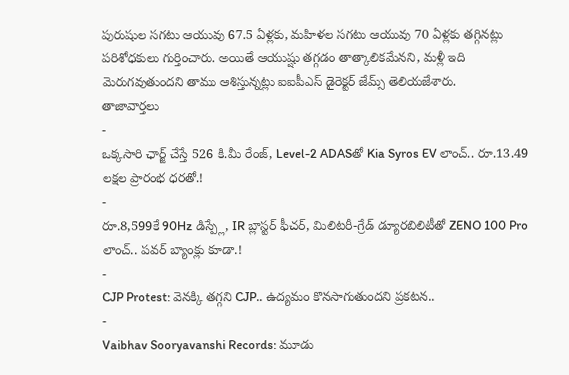పురుషుల సగటు ఆయువు 67.5 ఏళ్లకు, మహిళల సగటు ఆయువు 70 ఏళ్లకు తగ్గినట్లు పరిశోధకులు గుర్తించారు. అయితే ఆయుష్షు తగ్గడం తాత్కాలికమేనని, మళ్లీ ఇది మెరుగవుతుందని తాము ఆశిస్తున్నట్లు ఐఐపీఎస్ డైరెక్టర్ జేమ్స్ తెలియజేశారు.
తాజావార్తలు
-
ఒక్కసారి ఛార్జ్ చేస్తే 526 కి.మీ రేంజ్, Level-2 ADASతో Kia Syros EV లాంచ్.. రూ.13.49 లక్షల ప్రారంభ ధరతో.!
-
రూ.8,599కే 90Hz డిస్ప్లే, IR బ్లాస్టర్ ఫీచర్, మిలిటరీ-గ్రేడ్ డ్యూరబిలిటీతో ZENO 100 Pro లాంచ్.. పవర్ బ్యాంక్లు కూడా.!
-
CJP Protest: వెనక్కి తగ్గని CJP.. ఉద్యమం కొనసాగుతుందని ప్రకటన..
-
Vaibhav Sooryavanshi Records: మూడు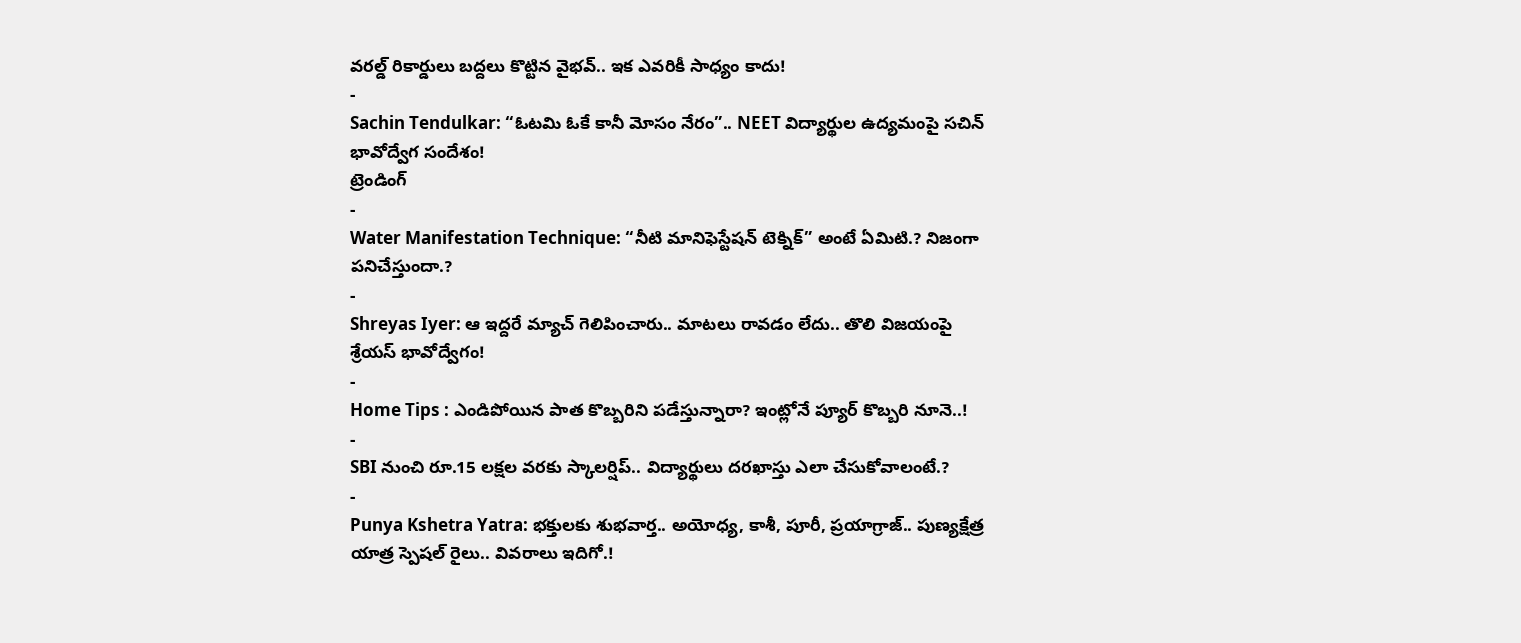వరల్డ్ రికార్డులు బద్దలు కొట్టిన వైభవ్.. ఇక ఎవరికీ సాధ్యం కాదు!
-
Sachin Tendulkar: “ఓటమి ఓకే కానీ మోసం నేరం”.. NEET విద్యార్థుల ఉద్యమంపై సచిన్ భావోద్వేగ సందేశం!
ట్రెండింగ్
-
Water Manifestation Technique: “నీటి మానిఫెస్టేషన్ టెక్నిక్” అంటే ఏమిటి.? నిజంగా పనిచేస్తుందా.?
-
Shreyas Iyer: ఆ ఇద్దరే మ్యాచ్ గెలిపించారు.. మాటలు రావడం లేదు.. తొలి విజయంపై శ్రేయస్ భావోద్వేగం!
-
Home Tips : ఎండిపోయిన పాత కొబ్బరిని పడేస్తున్నారా? ఇంట్లోనే ప్యూర్ కొబ్బరి నూనె..!
-
SBI నుంచి రూ.15 లక్షల వరకు స్కాలర్షిప్.. విద్యార్థులు దరఖాస్తు ఎలా చేసుకోవాలంటే.?
-
Punya Kshetra Yatra: భక్తులకు శుభవార్త.. అయోధ్య, కాశీ, పూరీ, ప్రయాగ్రాజ్.. పుణ్యక్షేత్ర యాత్ర స్పెషల్ రైలు.. వివరాలు ఇదిగో.!